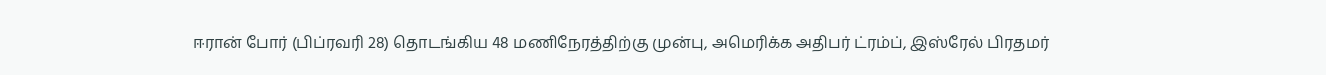ஈரான் போர் (பிப்ரவரி 28) தொடங்கிய 48 மணிநேரத்திற்கு முன்பு, அமெரிக்க அதிபர் ட்ரம்ப், இஸ்ரேல் பிரதமர்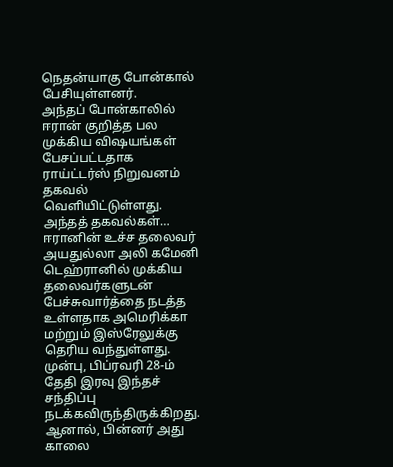நெதன்யாகு போன்கால் பேசியுள்ளனர்.
அந்தப் போன்காலில் ஈரான் குறித்த பல முக்கிய விஷயங்கள் பேசப்பட்டதாக ராய்ட்டர்ஸ் நிறுவனம் தகவல் வெளியிட்டுள்ளது.
அந்தத் தகவல்கள்…
ஈரானின் உச்ச தலைவர் அயதுல்லா அலி கமேனி டெஹ்ரானில் முக்கிய தலைவர்களுடன் பேச்சுவார்த்தை நடத்த உள்ளதாக அமெரிக்கா மற்றும் இஸ்ரேலுக்கு தெரிய வந்துள்ளது.
முன்பு, பிப்ரவரி 28-ம் தேதி இரவு இந்தச் சந்திப்பு நடக்கவிருந்திருக்கிறது. ஆனால், பின்னர் அது காலை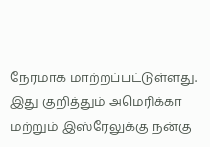நேரமாக மாற்றப்பட்டுள்ளது. இது குறித்தும் அமெரிக்கா மற்றும் இஸ்ரேலுக்கு நன்கு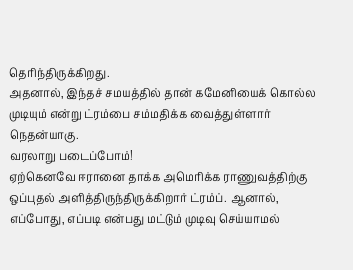தெரிந்திருக்கிறது.
அதனால், இந்தச் சமயத்தில் தான் கமேனியைக் கொல்ல முடியும் என்று ட்ரம்பை சம்மதிக்க வைத்துள்ளார் நெதன்யாகு.
வரலாறு படைப்போம்!
ஏற்கெனவே ஈரானை தாக்க அமெரிக்க ராணுவத்திற்கு ஒப்புதல் அளித்திருந்திருக்கிறார் ட்ரம்ப். ஆனால், எப்போது, எப்படி என்பது மட்டும் முடிவு செய்யாமல்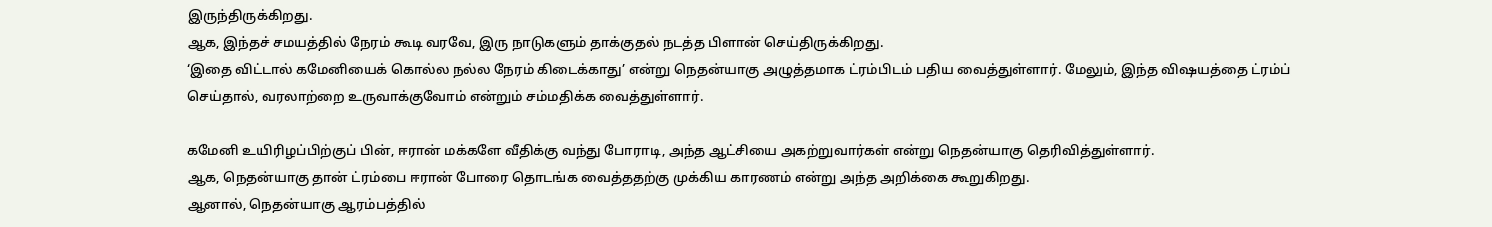இருந்திருக்கிறது.
ஆக, இந்தச் சமயத்தில் நேரம் கூடி வரவே, இரு நாடுகளும் தாக்குதல் நடத்த பிளான் செய்திருக்கிறது.
‘இதை விட்டால் கமேனியைக் கொல்ல நல்ல நேரம் கிடைக்காது’ என்று நெதன்யாகு அழுத்தமாக ட்ரம்பிடம் பதிய வைத்துள்ளார். மேலும், இந்த விஷயத்தை ட்ரம்ப் செய்தால், வரலாற்றை உருவாக்குவோம் என்றும் சம்மதிக்க வைத்துள்ளார்.

கமேனி உயிரிழப்பிற்குப் பின், ஈரான் மக்களே வீதிக்கு வந்து போராடி, அந்த ஆட்சியை அகற்றுவார்கள் என்று நெதன்யாகு தெரிவித்துள்ளார்.
ஆக, நெதன்யாகு தான் ட்ரம்பை ஈரான் போரை தொடங்க வைத்ததற்கு முக்கிய காரணம் என்று அந்த அறிக்கை கூறுகிறது.
ஆனால், நெதன்யாகு ஆரம்பத்தில்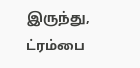இருந்து, ட்ரம்பை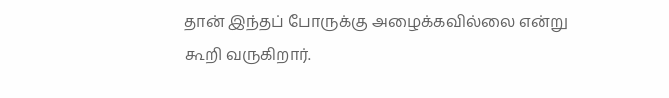தான் இந்தப் போருக்கு அழைக்கவில்லை என்று கூறி வருகிறார்.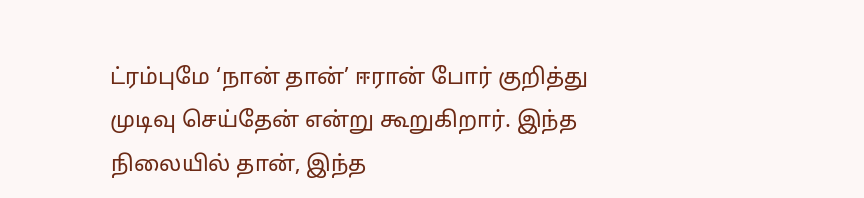ட்ரம்புமே ‘நான் தான்’ ஈரான் போர் குறித்து முடிவு செய்தேன் என்று கூறுகிறார். இந்த நிலையில் தான், இந்த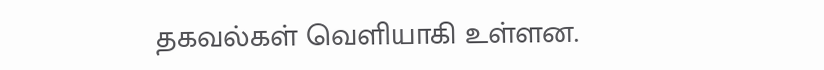தகவல்கள் வெளியாகி உள்ளன.